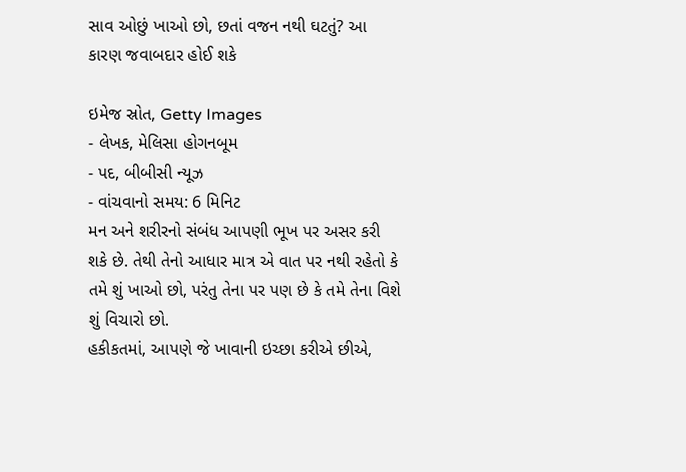સાવ ઓછું ખાઓ છો, છતાં વજન નથી ઘટતું? આ કારણ જવાબદાર હોઈ શકે

ઇમેજ સ્રોત, Getty Images
- લેખક, મેલિસા હોગનબૂમ
- પદ, બીબીસી ન્યૂઝ
- વાંચવાનો સમય: 6 મિનિટ
મન અને શરીરનો સંબંધ આપણી ભૂખ પર અસર કરી શકે છે. તેથી તેનો આધાર માત્ર એ વાત પર નથી રહેતો કે તમે શું ખાઓ છો, પરંતુ તેના પર પણ છે કે તમે તેના વિશે શું વિચારો છો.
હકીકતમાં, આપણે જે ખાવાની ઇચ્છા કરીએ છીએ,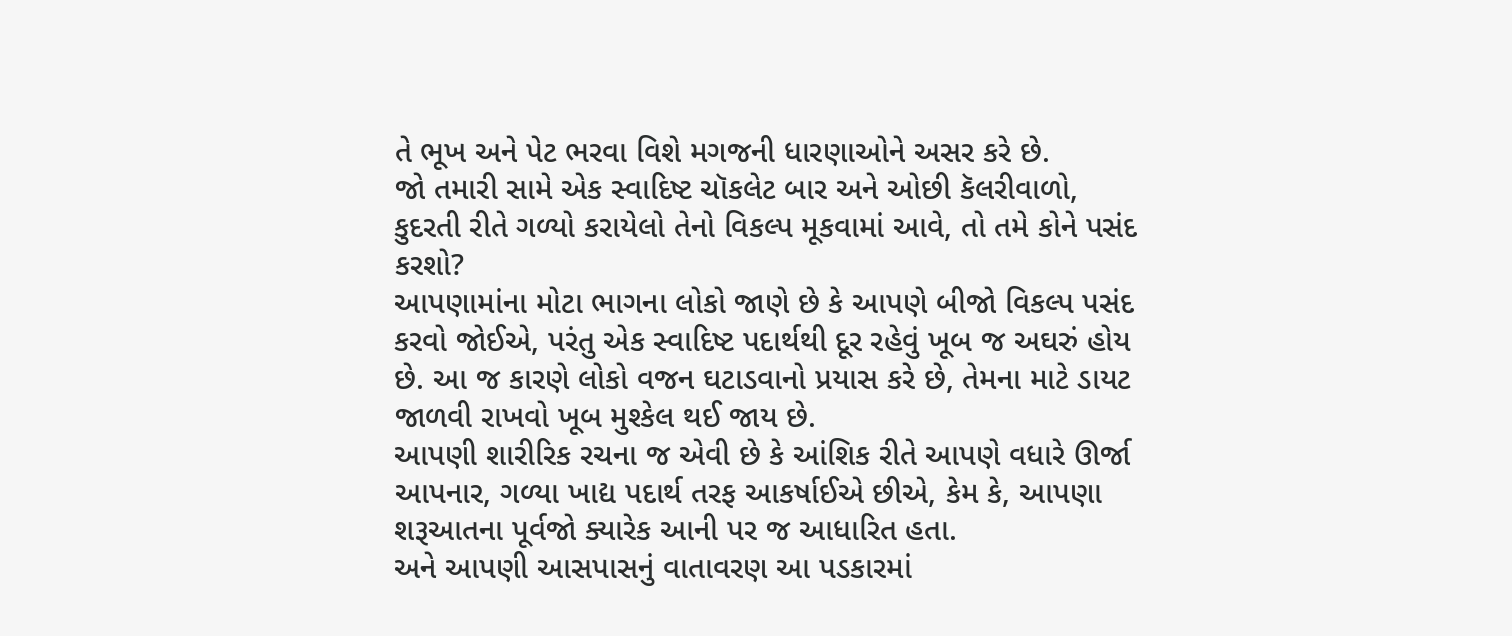તે ભૂખ અને પેટ ભરવા વિશે મગજની ધારણાઓને અસર કરે છે.
જો તમારી સામે એક સ્વાદિષ્ટ ચૉકલેટ બાર અને ઓછી કૅલરીવાળો, કુદરતી રીતે ગળ્યો કરાયેલો તેનો વિકલ્પ મૂકવામાં આવે, તો તમે કોને પસંદ કરશો?
આપણામાંના મોટા ભાગના લોકો જાણે છે કે આપણે બીજો વિકલ્પ પસંદ કરવો જોઈએ, પરંતુ એક સ્વાદિષ્ટ પદાર્થથી દૂર રહેવું ખૂબ જ અઘરું હોય છે. આ જ કારણે લોકો વજન ઘટાડવાનો પ્રયાસ કરે છે, તેમના માટે ડાયટ જાળવી રાખવો ખૂબ મુશ્કેલ થઈ જાય છે.
આપણી શારીરિક રચના જ એવી છે કે આંશિક રીતે આપણે વધારે ઊર્જા આપનાર, ગળ્યા ખાદ્ય પદાર્થ તરફ આકર્ષાઈએ છીએ, કેમ કે, આપણા શરૂઆતના પૂર્વજો ક્યારેક આની પર જ આધારિત હતા.
અને આપણી આસપાસનું વાતાવરણ આ પડકારમાં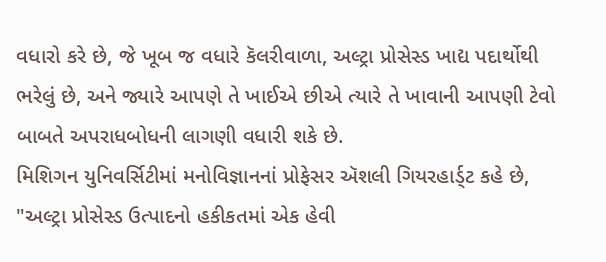વધારો કરે છે, જે ખૂબ જ વધારે કૅલરીવાળા, અલ્ટ્રા પ્રોસેસ્ડ ખાદ્ય પદાર્થોથી ભરેલું છે, અને જ્યારે આપણે તે ખાઈએ છીએ ત્યારે તે ખાવાની આપણી ટેવો બાબતે અપરાધબોધની લાગણી વધારી શકે છે.
મિશિગન યુનિવર્સિટીમાં મનોવિજ્ઞાનનાં પ્રોફેસર ઍશલી ગિયરહાર્ડ્ટ કહે છે, "અલ્ટ્રા પ્રોસેસ્ડ ઉત્પાદનો હકીકતમાં એક હેવી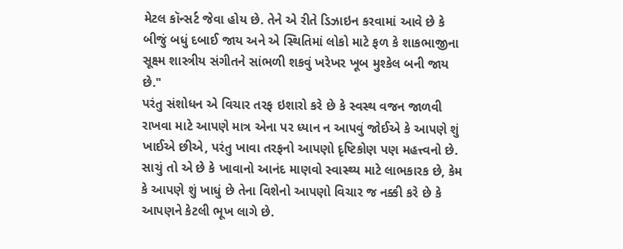મેટલ કૉન્સર્ટ જેવા હોય છે. તેને એ રીતે ડિઝાઇન કરવામાં આવે છે કે બીજું બધું દબાઈ જાય અને એ સ્થિતિમાં લોકો માટે ફળ કે શાકભાજીના સૂક્ષ્મ શાસ્ત્રીય સંગીતને સાંભળી શકવું ખરેખર ખૂબ મુશ્કેલ બની જાય છે."
પરંતુ સંશોધન એ વિચાર તરફ ઇશારો કરે છે કે સ્વસ્થ વજન જાળવી રાખવા માટે આપણે માત્ર એના પર ધ્યાન ન આપવું જોઈએ કે આપણે શું ખાઈએ છીએ, પરંતુ ખાવા તરફનો આપણો દૃષ્ટિકોણ પણ મહત્ત્વનો છે. સાચું તો એ છે કે ખાવાનો આનંદ માણવો સ્વાસ્થ્ય માટે લાભકારક છે, કેમ કે આપણે શું ખાધું છે તેના વિશેનો આપણો વિચાર જ નક્કી કરે છે કે આપણને કેટલી ભૂખ લાગે છે.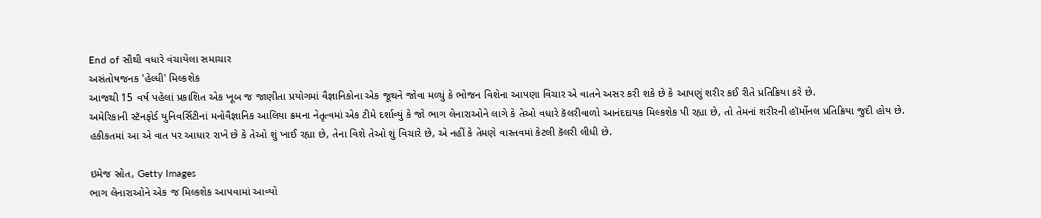End of સૌથી વધારે વંચાયેલા સમાચાર
અસંતોષજનક 'હેલ્ધી' મિલ્કશેક
આજથી 15 વર્ષ પહેલાં પ્રકાશિત એક ખૂબ જ જાણીતા પ્રયોગમાં વૈજ્ઞાનિકોના એક જૂથને જોવા મળ્યું કે ભોજન વિશેના આપણા વિચાર એ વાતને અસર કરી શકે છે કે આપણું શરીર કઈ રીતે પ્રતિક્રિયા કરે છે.
અમેરિકાની સ્ટૅનફોર્ડ યુનિવર્સિટીનાં મનોવૈજ્ઞાનિક આલિયા ક્રમના નેતૃત્વમાં એક ટીમે દર્શાવ્યું કે જો ભાગ લેનારાઓને લાગે કે તેઓ વધારે કૅલરીવાળો આનંદદાયક મિલ્કશેક પી રહ્યા છે, તો તેમનાં શરીરની હૉર્મોનલ પ્રતિક્રિયા જુદી હોય છે.
હકીકતમાં આ એ વાત પર આધાર રાખે છે કે તેઓ શું ખાઈ રહ્યા છે, તેના વિશે તેઓ શું વિચારે છે, એ નહીં કે તેમણે વાસ્તવમાં કેટલી કૅલરી લીધી છે.

ઇમેજ સ્રોત, Getty Images
ભાગ લેનારાઓને એક જ મિલ્કશેક આપવામાં આવ્યો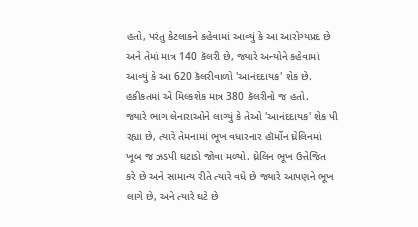હતો, પરંતુ કેટલાકને કહેવામાં આવ્યું કે આ આરોગ્યપ્રદ છે અને તેમાં માત્ર 140 કૅલરી છે, જ્યારે અન્યોને કહેવામાં આવ્યું કે આ 620 કૅલરીવાળો 'આનંદદાયક' શેક છે. હકીકતમાં એ મિલ્કશેક માત્ર 380 કૅલરીનો જ હતો.
જ્યારે ભાગ લેનારાઓને લાગ્યું કે તેઓ 'આનંદદાયક' શેક પી રહ્યા છે, ત્યારે તેમનામાં ભૂખ વધારનાર હૉર્મોન ઘ્રેલિનમાં ખૂબ જ ઝડપી ઘટાડો જોવા મળ્યો. ઘ્રેલિન ભૂખ ઉત્તેજિત કરે છે અને સામાન્ય રીતે ત્યારે વધે છે જ્યારે આપણને ભૂખ લાગે છે, અને ત્યારે ઘટે છે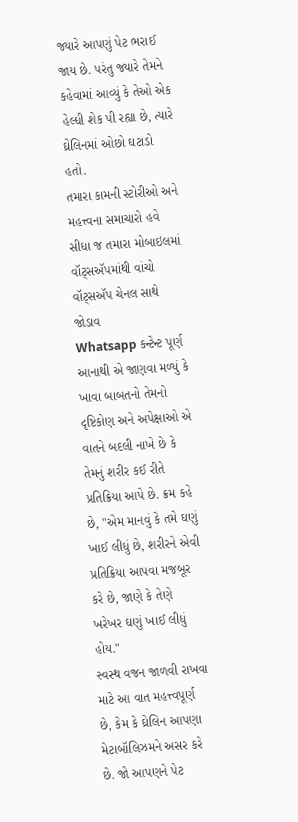જ્યારે આપણું પેટ ભરાઈ જાય છે. પરંતુ જ્યારે તેમને કહેવામાં આવ્યું કે તેઓ એક હેલ્ધી શેક પી રહ્યા છે, ત્યારે ઘ્રેલિનમાં ઓછો ઘટાડો હતો.
તમારા કામની સ્ટોરીઓ અને મહત્ત્વના સમાચારો હવે સીધા જ તમારા મોબાઇલમાં વૉટ્સઍપમાંથી વાંચો
વૉટ્સઍપ ચેનલ સાથે જોડાવ
Whatsapp કન્ટેન્ટ પૂર્ણ
આનાથી એ જાણવા મળ્યું કે ખાવા બાબતનો તેમનો દૃષ્ટિકોણ અને અપેક્ષાઓ એ વાતને બદલી નાખે છે કે તેમનું શરીર કઈ રીતે પ્રતિક્રિયા આપે છે. ક્રમ કહે છે, "એમ માનવું કે તમે ઘણું ખાઈ લીધું છે, શરીરને એવી પ્રતિક્રિયા આપવા મજબૂર કરે છે, જાણે કે તેણે ખરેખર ઘણું ખાઈ લીધું હોય."
સ્વસ્થ વજન જાળવી રાખવા માટે આ વાત મહત્ત્વપૂર્ણ છે, કેમ કે ઘ્રેલિન આપણા મેટાબૉલિઝમને અસર કરે છે. જો આપણને પેટ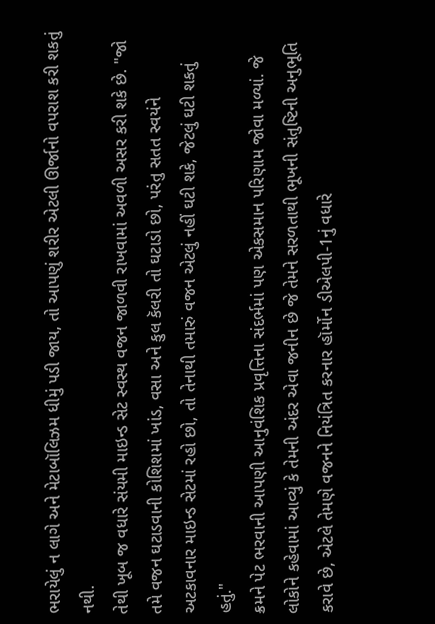ભરાયેલું ન લાગે અને મેટાબૉલિઝમ ધીમું પડી જાય, તો આપણું શરીર એટલી ઊર્જાનો વપરાશ કરી શકતું નથી.
તેથી ખૂબ જ વધારે સંયમી માઇન્ડ સેટ સ્વસ્થ વજન જાળવી રાખવામાં અવળી અસર કરી શકે છે. "જો તમે વજન ઘટાડવાની કોશિશમાં ખાંડ, વસા અને કુલ કૅલરી તો ઘટાડો છો, પરંતુ સતત સ્વયંને અટકાવનાર માઇન્ડ સેટમાં રહો છો, તો તેનાથી તમારું વજન એટલું નહીં ઘટી શકે, જેટલું ઘટી શકતું હતું."
ક્રમને પેટ ભરવાની આપણી આનુવંશિક પ્રવૃત્તિના સંદર્ભમાં પણ એકસમાન પરિણામ જોવા મળ્યાં. જે લોકોને કહેવામાં આવ્યું કે તેમની અંદર એવા જનીન છે જે તેમને સરળતાથી ભૂખની સંતુષ્ટિની અનુભૂતિ કરાવે છે, એટલે તેમણે વજનને નિયંત્રિત કરનાર હૉર્મોન ડીએલપી-1નું વધારે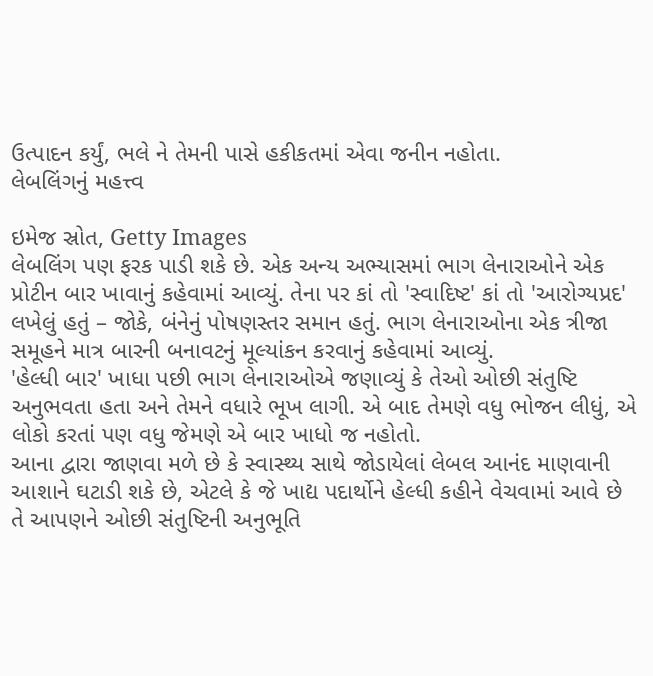ઉત્પાદન કર્યું, ભલે ને તેમની પાસે હકીકતમાં એવા જનીન નહોતા.
લેબલિંગનું મહત્ત્વ

ઇમેજ સ્રોત, Getty Images
લેબલિંગ પણ ફરક પાડી શકે છે. એક અન્ય અભ્યાસમાં ભાગ લેનારાઓને એક પ્રોટીન બાર ખાવાનું કહેવામાં આવ્યું. તેના પર કાં તો 'સ્વાદિષ્ટ' કાં તો 'આરોગ્યપ્રદ' લખેલું હતું – જોકે, બંનેનું પોષણસ્તર સમાન હતું. ભાગ લેનારાઓના એક ત્રીજા સમૂહને માત્ર બારની બનાવટનું મૂલ્યાંકન કરવાનું કહેવામાં આવ્યું.
'હેલ્ધી બાર' ખાધા પછી ભાગ લેનારાઓએ જણાવ્યું કે તેઓ ઓછી સંતુષ્ટિ અનુભવતા હતા અને તેમને વધારે ભૂખ લાગી. એ બાદ તેમણે વધુ ભોજન લીધું, એ લોકો કરતાં પણ વધુ જેમણે એ બાર ખાધો જ નહોતો.
આના દ્વારા જાણવા મળે છે કે સ્વાસ્થ્ય સાથે જોડાયેલાં લેબલ આનંદ માણવાની આશાને ઘટાડી શકે છે, એટલે કે જે ખાદ્ય પદાર્થોને હેલ્ધી કહીને વેચવામાં આવે છે તે આપણને ઓછી સંતુષ્ટિની અનુભૂતિ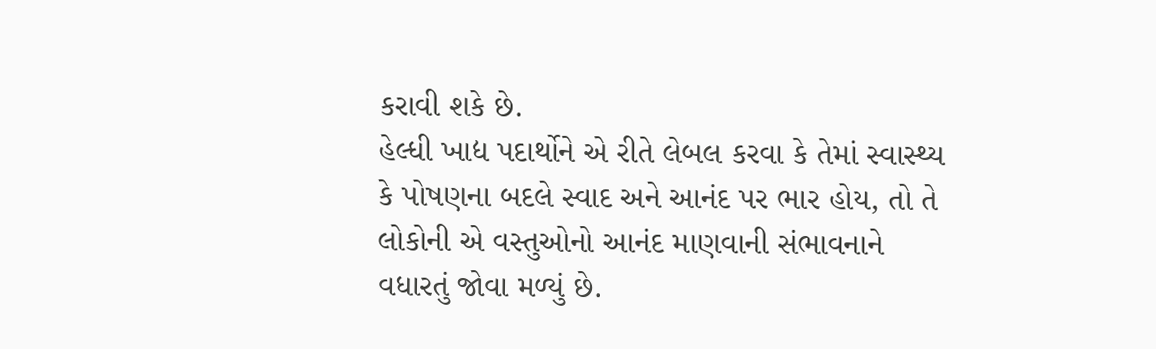કરાવી શકે છે.
હેલ્ધી ખાદ્ય પદાર્થોને એ રીતે લેબલ કરવા કે તેમાં સ્વાસ્થ્ય કે પોષણના બદલે સ્વાદ અને આનંદ પર ભાર હોય, તો તે લોકોની એ વસ્તુઓનો આનંદ માણવાની સંભાવનાને વધારતું જોવા મળ્યું છે.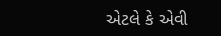એટલે કે એવી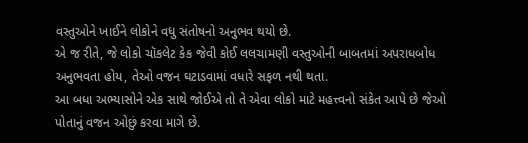વસ્તુઓને ખાઈને લોકોને વધુ સંતોષનો અનુભવ થયો છે.
એ જ રીતે, જે લોકો ચૉકલેટ કેક જેવી કોઈ લલચામણી વસ્તુઓની બાબતમાં અપરાધબોધ અનુભવતા હોય, તેઓ વજન ઘટાડવામાં વધારે સફળ નથી થતા.
આ બધા અભ્યાસોને એક સાથે જોઈએ તો તે એવા લોકો માટે મહત્ત્વનો સંકેત આપે છે જેઓ પોતાનું વજન ઓછું કરવા માગે છે.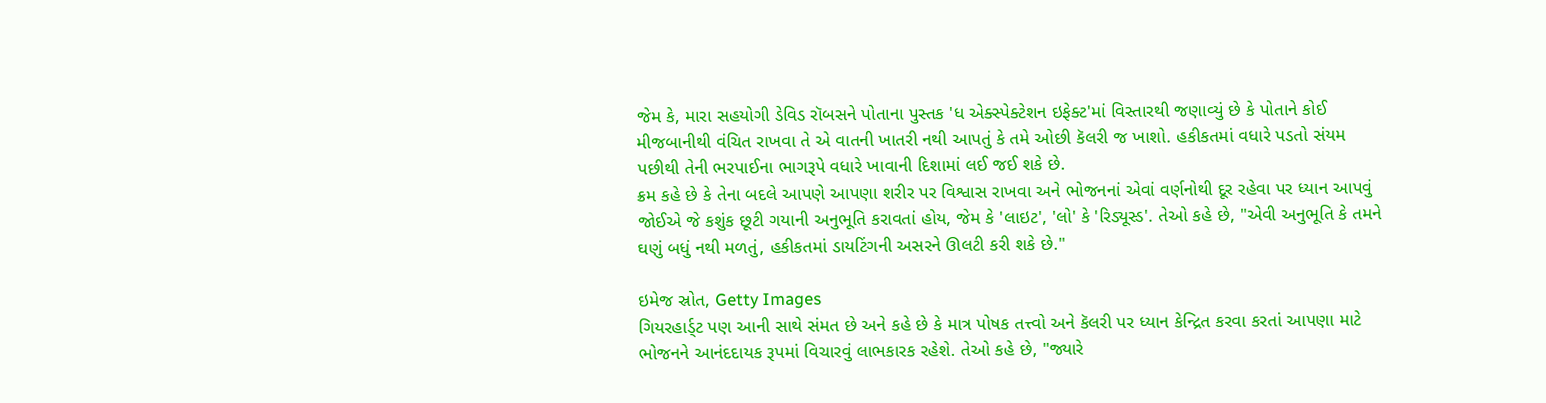જેમ કે, મારા સહયોગી ડેવિડ રૉબસને પોતાના પુસ્તક 'ધ એક્સ્પેક્ટેશન ઇફેક્ટ'માં વિસ્તારથી જણાવ્યું છે કે પોતાને કોઈ મીજબાનીથી વંચિત રાખવા તે એ વાતની ખાતરી નથી આપતું કે તમે ઓછી કૅલરી જ ખાશો. હકીકતમાં વધારે પડતો સંયમ પછીથી તેની ભરપાઈના ભાગરૂપે વધારે ખાવાની દિશામાં લઈ જઈ શકે છે.
ક્રમ કહે છે કે તેના બદલે આપણે આપણા શરીર પર વિશ્વાસ રાખવા અને ભોજનનાં એવાં વર્ણનોથી દૂર રહેવા પર ધ્યાન આપવું જોઈએ જે કશુંક છૂટી ગયાની અનુભૂતિ કરાવતાં હોય, જેમ કે 'લાઇટ', 'લો' કે 'રિડ્યૂસ્ડ'. તેઓ કહે છે, "એવી અનુભૂતિ કે તમને ઘણું બધું નથી મળતું, હકીકતમાં ડાયટિંગની અસરને ઊલટી કરી શકે છે."

ઇમેજ સ્રોત, Getty Images
ગિયરહાર્ડ્ટ પણ આની સાથે સંમત છે અને કહે છે કે માત્ર પોષક તત્ત્વો અને કૅલરી પર ધ્યાન કેન્દ્રિત કરવા કરતાં આપણા માટે ભોજનને આનંદદાયક રૂપમાં વિચારવું લાભકારક રહેશે. તેઓ કહે છે, "જ્યારે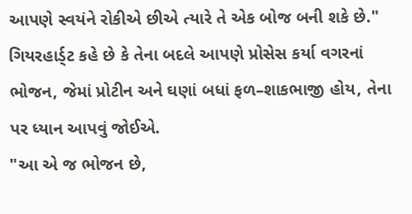આપણે સ્વયંને રોકીએ છીએ ત્યારે તે એક બોજ બની શકે છે."
ગિયરહાર્ડ્ટ કહે છે કે તેના બદલે આપણે પ્રોસેસ કર્યા વગરનાં ભોજન, જેમાં પ્રોટીન અને ઘણાં બધાં ફળ–શાકભાજી હોય, તેના પર ધ્યાન આપવું જોઈએ.
"આ એ જ ભોજન છે,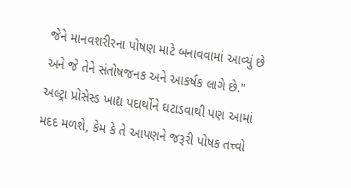જેને માનવશરીરના પોષણ માટે બનાવવામાં આવ્યું છે અને જે તેને સંતોષજનક અને આકર્ષક લાગે છે."
અલ્ટ્રા પ્રોસેસ્ડ ખાદ્ય પદાર્થોને ઘટાડવાથી પણ આમાં મદદ મળશે, કેમ કે તે આપણને જરૂરી પોષક તત્ત્વો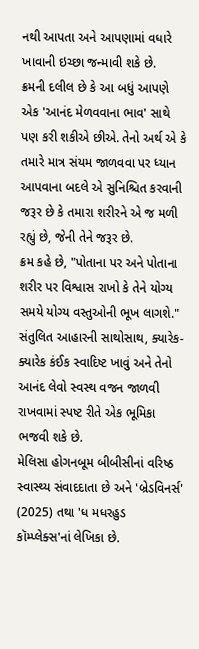નથી આપતા અને આપણામાં વધારે ખાવાની ઇચ્છા જન્માવી શકે છે.
ક્રમની દલીલ છે કે આ બધું આપણે એક 'આનંદ મેળવવાના ભાવ' સાથે પણ કરી શકીએ છીએ. તેનો અર્થ એ કે તમારે માત્ર સંયમ જાળવવા પર ધ્યાન આપવાના બદલે એ સુનિશ્ચિત કરવાની જરૂર છે કે તમારા શરીરને એ જ મળી રહ્યું છે, જેની તેને જરૂર છે.
ક્રમ કહે છે, "પોતાના પર અને પોતાના શરીર પર વિશ્વાસ રાખો કે તેને યોગ્ય સમયે યોગ્ય વસ્તુઓની ભૂખ લાગશે."
સંતુલિત આહારની સાથોસાથ, ક્યારેક-ક્યારેક કંઈક સ્વાદિષ્ટ ખાવું અને તેનો આનંદ લેવો સ્વસ્થ વજન જાળવી રાખવામાં સ્પષ્ટ રીતે એક ભૂમિકા ભજવી શકે છે.
મેલિસા હોગનબૂમ બીબીસીનાં વરિષ્ઠ સ્વાસ્થ્ય સંવાદદાતા છે અને 'બ્રેડવિનર્સ' (2025) તથા 'ધ મધરહુડ કૉમ્પ્લેક્સ'નાં લેખિકા છે.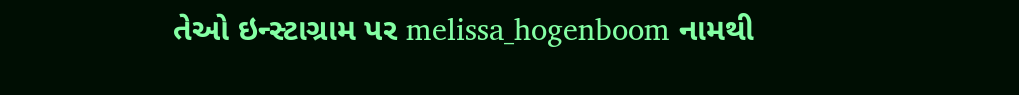તેઓ ઇન્સ્ટાગ્રામ પર melissa_hogenboom નામથી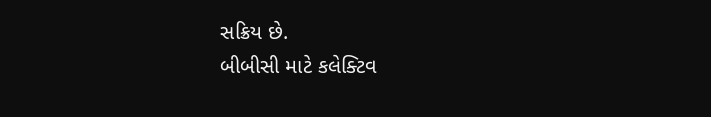સક્રિય છે.
બીબીસી માટે કલેક્ટિવ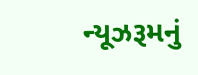ન્યૂઝરૂમનું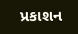પ્રકાશન